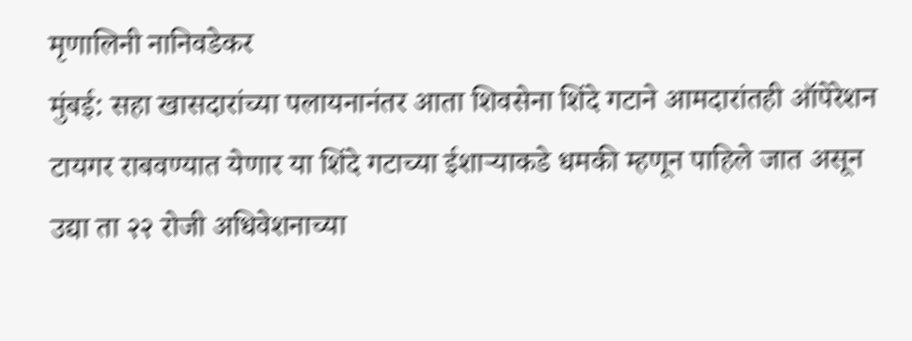मृणालिनी नानिवडेकर
मुंबई: सहा खासदारांच्या पलायनानंतर आता शिवसेना शिंदे गटाने आमदारांतही ऑपेरेशन टायगर राबवण्यात येणार या शिंदे गटाच्या ईशाऱ्याकडे धमकी म्हणून पाहिले जात असून उद्या ता २२ रोजी अधिवेशनाच्या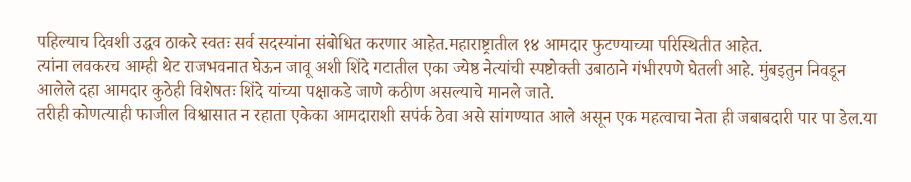पहिल्याच दिवशी उद्धव ठाकरे स्वतः सर्व सदस्यांना संबोधित करणार आहेत.महाराष्ट्रातील १४ आमदार फुटण्याच्या परिस्थितीत आहेत.
त्यांना लवकरच आम्ही थेट राजभवनात घेऊन जावू अशी शिंदे गटातील एका ज्येष्ठ नेत्यांची स्पष्टोक्ती उबाठाने गंभीरपणे घेतली आहे. मुंबइतुन निवडून आलेले दहा आमदार कुठेही विशेषतः शिंदे यांच्या पक्षाकडे जाणे कठीण असल्याचे मानले जाते.
तरीही कोणत्याही फाजील विश्वासात न रहाता एकेका आमदाराशी सपंर्क ठेवा असे सांगण्यात आले असून एक महत्वाचा नेता ही जबाबदारी पार पा डेल.या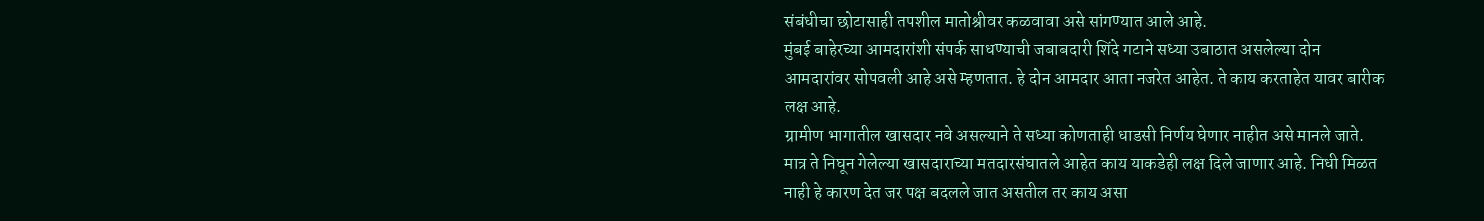संबंधीचा छोटासाही तपशील मातोश्रीवर कळवावा असे सांगण्यात आले आहे.
मुंबई बाहेरच्या आमदारांशी संपर्क साधण्याची जबाबदारी शिंदे गटाने सध्या उबाठात असलेल्या दोन आमदारांवर सोपवली आहे असे म्हणतात. हे दोन आमदार आता नजरेत आहेत. ते काय करताहेत यावर बारीक लक्ष आहे.
ग्रामीण भागातील खासदार नवे असल्याने ते सध्या कोणताही धाडसी निर्णय घेणार नाहीत असे मानले जाते. मात्र ते निघून गेलेल्या खासदाराच्या मतदारसंघातले आहेत काय याकडेही लक्ष दिले जाणार आहे. निधी मिळत नाही हे कारण देत जर पक्ष बदलले जात असतील तर काय असा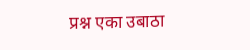प्रश्न एका उबाठा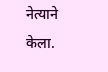नेत्याने केला.